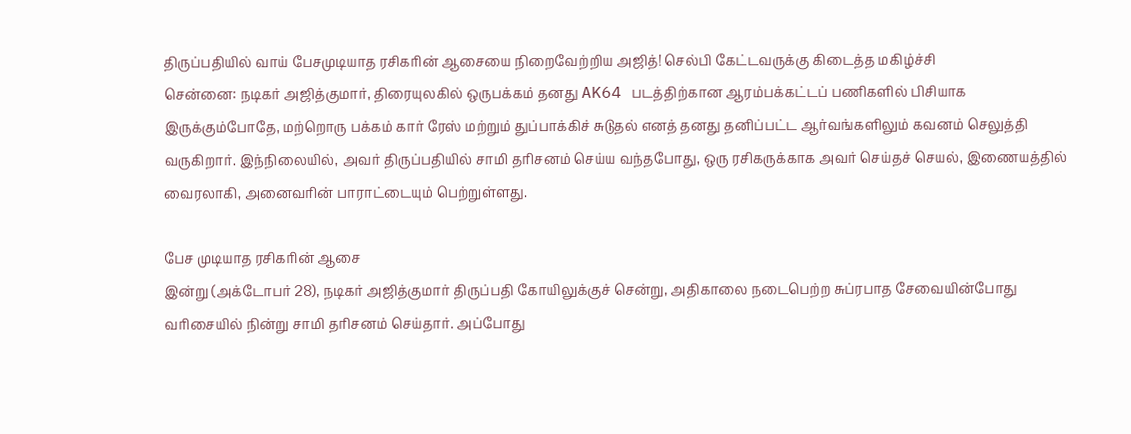திருப்பதியில் வாய் பேசமுடியாத ரசிகரின் ஆசையை நிறைவேற்றிய அஜித்! செல்பி கேட்டவருக்கு கிடைத்த மகிழ்ச்சி
சென்னை: நடிகர் அஜித்குமார், திரையுலகில் ஒருபக்கம் தனது AK64 படத்திற்கான ஆரம்பக்கட்டப் பணிகளில் பிசியாக இருக்கும்போதே, மற்றொரு பக்கம் கார் ரேஸ் மற்றும் துப்பாக்கிச் சுடுதல் எனத் தனது தனிப்பட்ட ஆர்வங்களிலும் கவனம் செலுத்தி வருகிறார். இந்நிலையில், அவர் திருப்பதியில் சாமி தரிசனம் செய்ய வந்தபோது, ஒரு ரசிகருக்காக அவர் செய்தச் செயல், இணையத்தில் வைரலாகி, அனைவரின் பாராட்டையும் பெற்றுள்ளது.

பேச முடியாத ரசிகரின் ஆசை
இன்று (அக்டோபர் 28), நடிகர் அஜித்குமார் திருப்பதி கோயிலுக்குச் சென்று, அதிகாலை நடைபெற்ற சுப்ரபாத சேவையின்போது வரிசையில் நின்று சாமி தரிசனம் செய்தார். அப்போது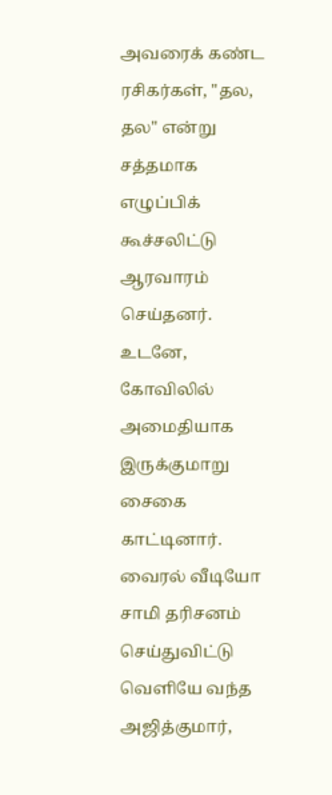அவரைக் கண்ட ரசிகர்கள், "தல, தல" என்று சத்தமாக எழுப்பிக் கூச்சலிட்டு ஆரவாரம் செய்தனர். உடனே, கோவிலில் அமைதியாக இருக்குமாறு சைகை காட்டினார்.
வைரல் வீடியோ
சாமி தரிசனம் செய்துவிட்டு வெளியே வந்த அஜித்குமார்,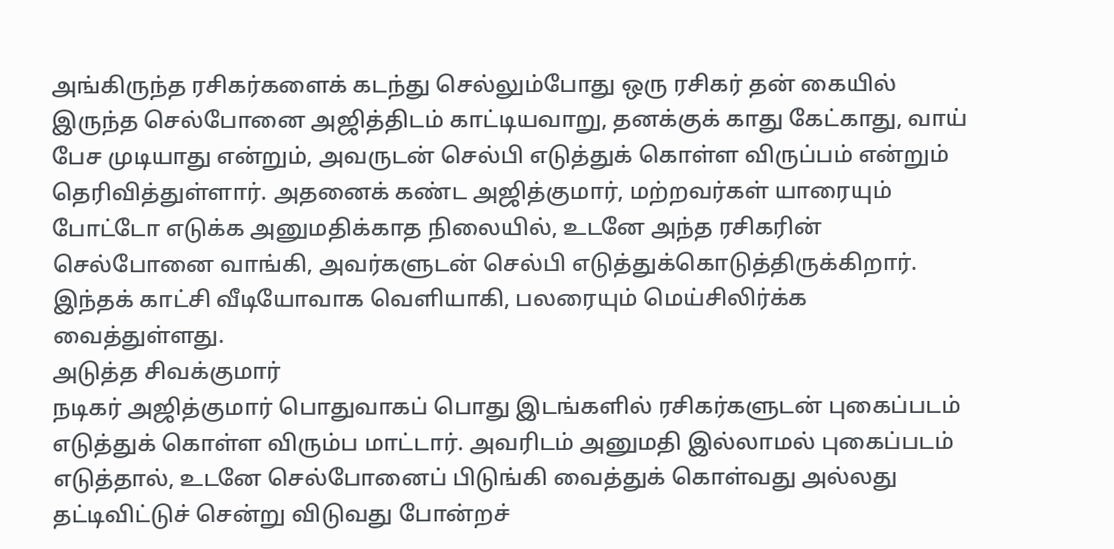அங்கிருந்த ரசிகர்களைக் கடந்து செல்லும்போது ஒரு ரசிகர் தன் கையில் இருந்த செல்போனை அஜித்திடம் காட்டியவாறு, தனக்குக் காது கேட்காது, வாய் பேச முடியாது என்றும், அவருடன் செல்பி எடுத்துக் கொள்ள விருப்பம் என்றும் தெரிவித்துள்ளார். அதனைக் கண்ட அஜித்குமார், மற்றவர்கள் யாரையும் போட்டோ எடுக்க அனுமதிக்காத நிலையில், உடனே அந்த ரசிகரின் செல்போனை வாங்கி, அவர்களுடன் செல்பி எடுத்துக்கொடுத்திருக்கிறார். இந்தக் காட்சி வீடியோவாக வெளியாகி, பலரையும் மெய்சிலிர்க்க வைத்துள்ளது.
அடுத்த சிவக்குமார்
நடிகர் அஜித்குமார் பொதுவாகப் பொது இடங்களில் ரசிகர்களுடன் புகைப்படம் எடுத்துக் கொள்ள விரும்ப மாட்டார். அவரிடம் அனுமதி இல்லாமல் புகைப்படம் எடுத்தால், உடனே செல்போனைப் பிடுங்கி வைத்துக் கொள்வது அல்லது தட்டிவிட்டுச் சென்று விடுவது போன்றச்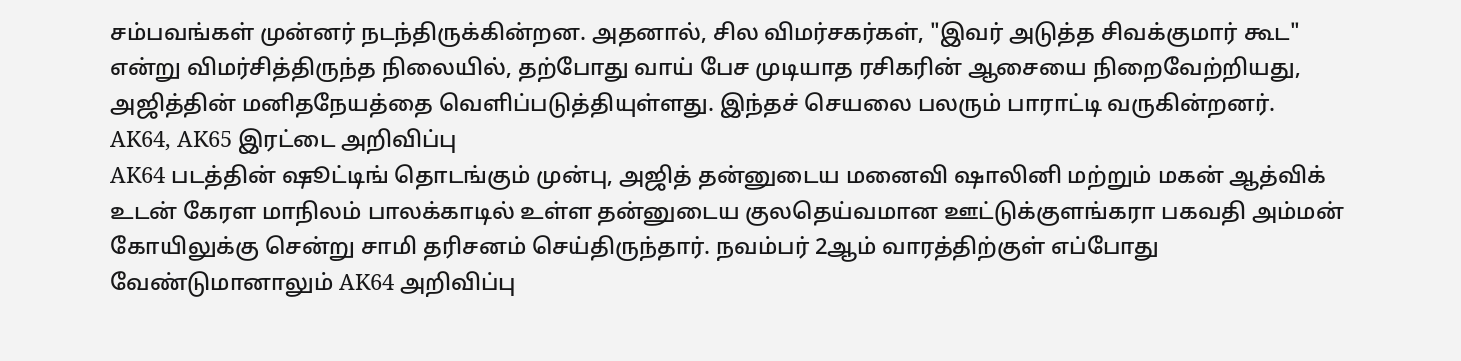சம்பவங்கள் முன்னர் நடந்திருக்கின்றன. அதனால், சில விமர்சகர்கள், "இவர் அடுத்த சிவக்குமார் கூட" என்று விமர்சித்திருந்த நிலையில், தற்போது வாய் பேச முடியாத ரசிகரின் ஆசையை நிறைவேற்றியது, அஜித்தின் மனிதநேயத்தை வெளிப்படுத்தியுள்ளது. இந்தச் செயலை பலரும் பாராட்டி வருகின்றனர்.
AK64, AK65 இரட்டை அறிவிப்பு
AK64 படத்தின் ஷூட்டிங் தொடங்கும் முன்பு, அஜித் தன்னுடைய மனைவி ஷாலினி மற்றும் மகன் ஆத்விக் உடன் கேரள மாநிலம் பாலக்காடில் உள்ள தன்னுடைய குலதெய்வமான ஊட்டுக்குளங்கரா பகவதி அம்மன் கோயிலுக்கு சென்று சாமி தரிசனம் செய்திருந்தார். நவம்பர் 2ஆம் வாரத்திற்குள் எப்போது வேண்டுமானாலும் AK64 அறிவிப்பு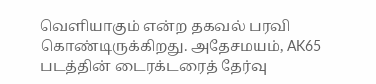வெளியாகும் என்ற தகவல் பரவி கொண்டிருக்கிறது. அதேசமயம், AK65 படத்தின் டைரக்டரைத் தேர்வு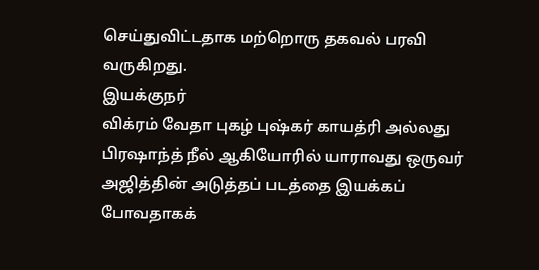செய்துவிட்டதாக மற்றொரு தகவல் பரவி வருகிறது.
இயக்குநர்
விக்ரம் வேதா புகழ் புஷ்கர் காயத்ரி அல்லது பிரஷாந்த் நீல் ஆகியோரில் யாராவது ஒருவர் அஜித்தின் அடுத்தப் படத்தை இயக்கப் போவதாகக்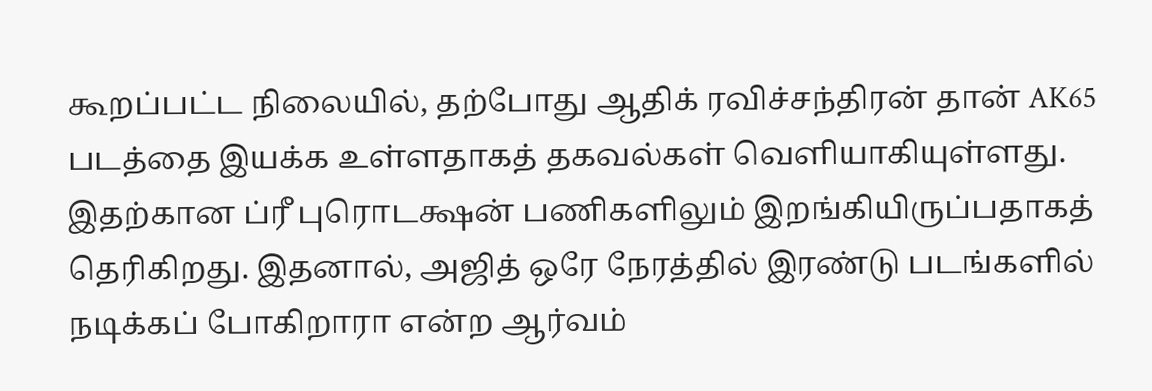கூறப்பட்ட நிலையில், தற்போது ஆதிக் ரவிச்சந்திரன் தான் AK65 படத்தை இயக்க உள்ளதாகத் தகவல்கள் வெளியாகியுள்ளது. இதற்கான ப்ரீ புரொடக்ஷன் பணிகளிலும் இறங்கியிருப்பதாகத் தெரிகிறது. இதனால், அஜித் ஒரே நேரத்தில் இரண்டு படங்களில் நடிக்கப் போகிறாரா என்ற ஆர்வம்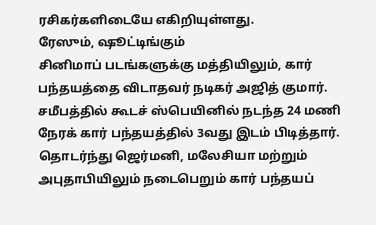ரசிகர்களிடையே எகிறியுள்ளது.
ரேஸும், ஷூட்டிங்கும்
சினிமாப் படங்களுக்கு மத்தியிலும், கார் பந்தயத்தை விடாதவர் நடிகர் அஜித் குமார். சமீபத்தில் கூடச் ஸ்பெயினில் நடந்த 24 மணி நேரக் கார் பந்தயத்தில் 3வது இடம் பிடித்தார். தொடர்ந்து ஜெர்மனி, மலேசியா மற்றும் அபுதாபியிலும் நடைபெறும் கார் பந்தயப்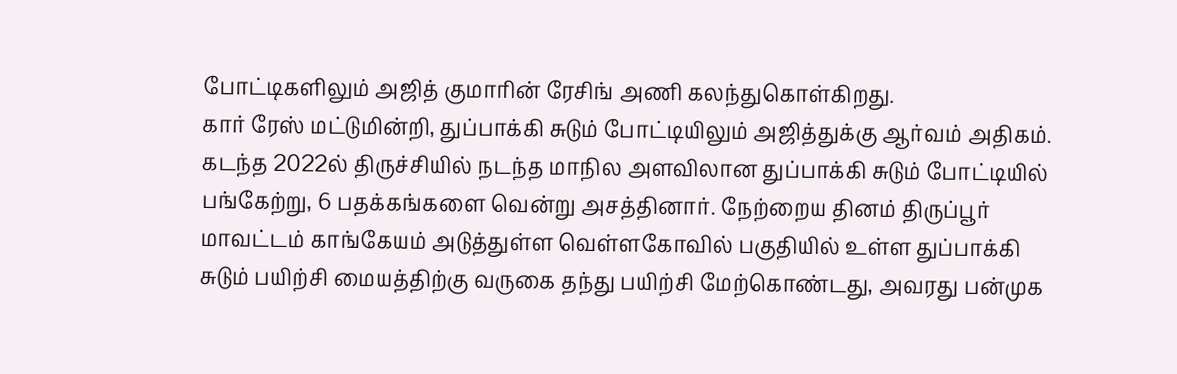போட்டிகளிலும் அஜித் குமாரின் ரேசிங் அணி கலந்துகொள்கிறது.
கார் ரேஸ் மட்டுமின்றி, துப்பாக்கி சுடும் போட்டியிலும் அஜித்துக்கு ஆர்வம் அதிகம். கடந்த 2022ல் திருச்சியில் நடந்த மாநில அளவிலான துப்பாக்கி சுடும் போட்டியில் பங்கேற்று, 6 பதக்கங்களை வென்று அசத்தினார். நேற்றைய தினம் திருப்பூர் மாவட்டம் காங்கேயம் அடுத்துள்ள வெள்ளகோவில் பகுதியில் உள்ள துப்பாக்கி சுடும் பயிற்சி மையத்திற்கு வருகை தந்து பயிற்சி மேற்கொண்டது, அவரது பன்முக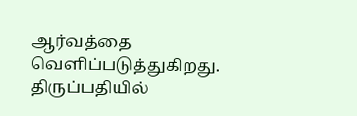ஆர்வத்தை வெளிப்படுத்துகிறது.
திருப்பதியில்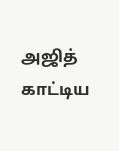அஜித் காட்டிய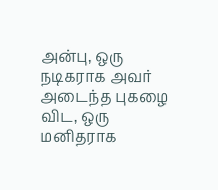அன்பு, ஒரு நடிகராக அவர் அடைந்த புகழை விட, ஒரு மனிதராக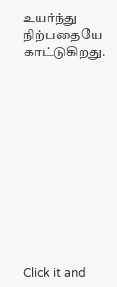உயர்ந்து நிற்பதையே காட்டுகிறது.












Click it and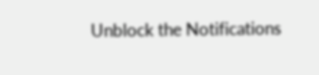Unblock the Notifications